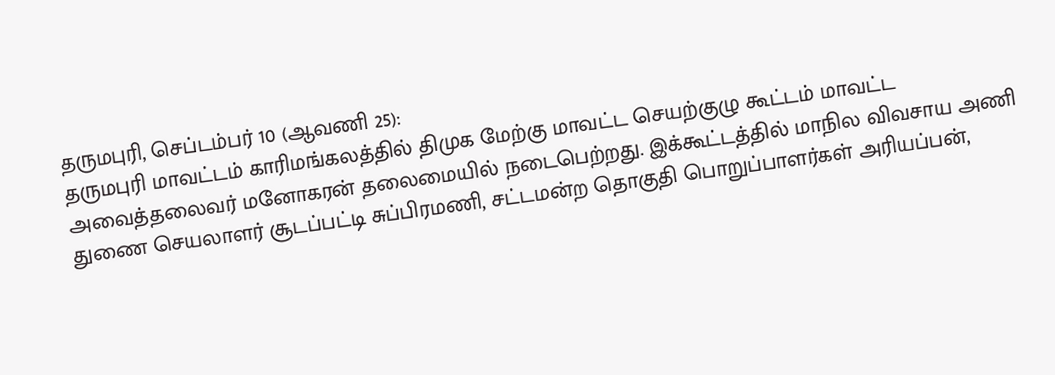தருமபுரி, செப்டம்பர் 10 (ஆவணி 25):
தருமபுரி மாவட்டம் காரிமங்கலத்தில் திமுக மேற்கு மாவட்ட செயற்குழு கூட்டம் மாவட்ட அவைத்தலைவர் மனோகரன் தலைமையில் நடைபெற்றது. இக்கூட்டத்தில் மாநில விவசாய அணி துணை செயலாளர் சூடப்பட்டி சுப்பிரமணி, சட்டமன்ற தொகுதி பொறுப்பாளர்கள் அரியப்பன்,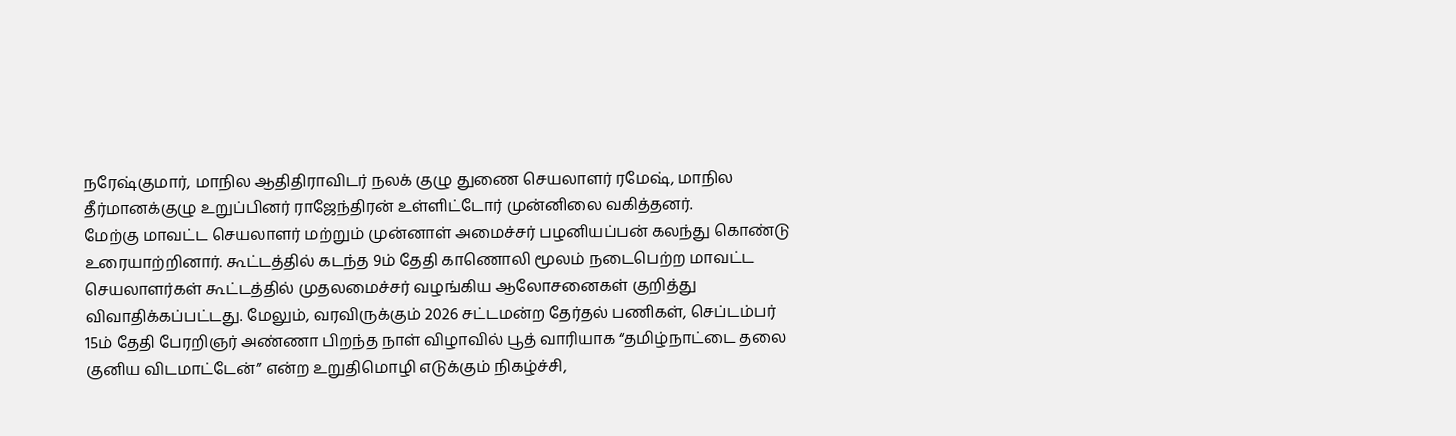நரேஷ்குமார், மாநில ஆதிதிராவிடர் நலக் குழு துணை செயலாளர் ரமேஷ், மாநில தீர்மானக்குழு உறுப்பினர் ராஜேந்திரன் உள்ளிட்டோர் முன்னிலை வகித்தனர்.
மேற்கு மாவட்ட செயலாளர் மற்றும் முன்னாள் அமைச்சர் பழனியப்பன் கலந்து கொண்டு உரையாற்றினார். கூட்டத்தில் கடந்த 9ம் தேதி காணொலி மூலம் நடைபெற்ற மாவட்ட செயலாளர்கள் கூட்டத்தில் முதலமைச்சர் வழங்கிய ஆலோசனைகள் குறித்து விவாதிக்கப்பட்டது. மேலும், வரவிருக்கும் 2026 சட்டமன்ற தேர்தல் பணிகள், செப்டம்பர் 15ம் தேதி பேரறிஞர் அண்ணா பிறந்த நாள் விழாவில் பூத் வாரியாக “தமிழ்நாட்டை தலை குனிய விடமாட்டேன்” என்ற உறுதிமொழி எடுக்கும் நிகழ்ச்சி,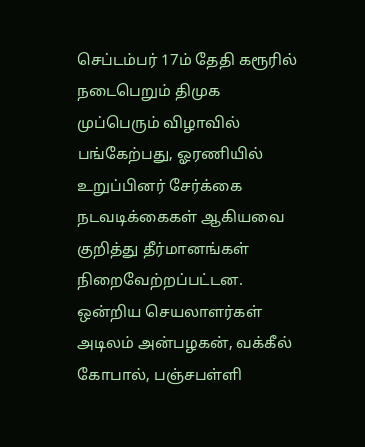செப்டம்பர் 17ம் தேதி கரூரில் நடைபெறும் திமுக முப்பெரும் விழாவில் பங்கேற்பது, ஓரணியில் உறுப்பினர் சேர்க்கை நடவடிக்கைகள் ஆகியவை குறித்து தீர்மானங்கள் நிறைவேற்றப்பட்டன.
ஒன்றிய செயலாளர்கள் அடிலம் அன்பழகன், வக்கீல் கோபால், பஞ்சபள்ளி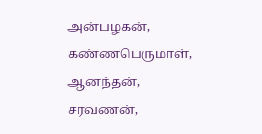அன்பழகன், கண்ணபெருமாள், ஆனந்தன், சரவணன்,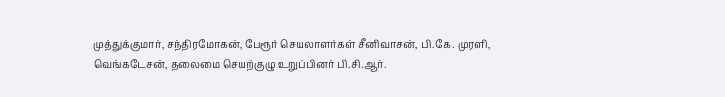முத்துக்குமார், சந்திரமோகன், பேரூர் செயலாளர்கள் சீனிவாசன், பி.கே. முரளி, வெங்கடேசன், தலைமை செயற்குழு உறுப்பினர் பி.சி.ஆர்.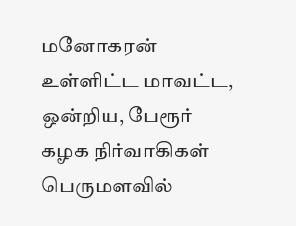மனோகரன் உள்ளிட்ட மாவட்ட, ஒன்றிய, பேரூர் கழக நிர்வாகிகள் பெருமளவில்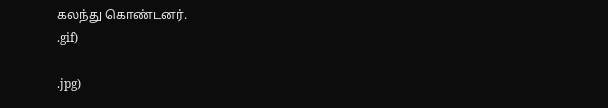கலந்து கொண்டனர்.
.gif)

.jpg)